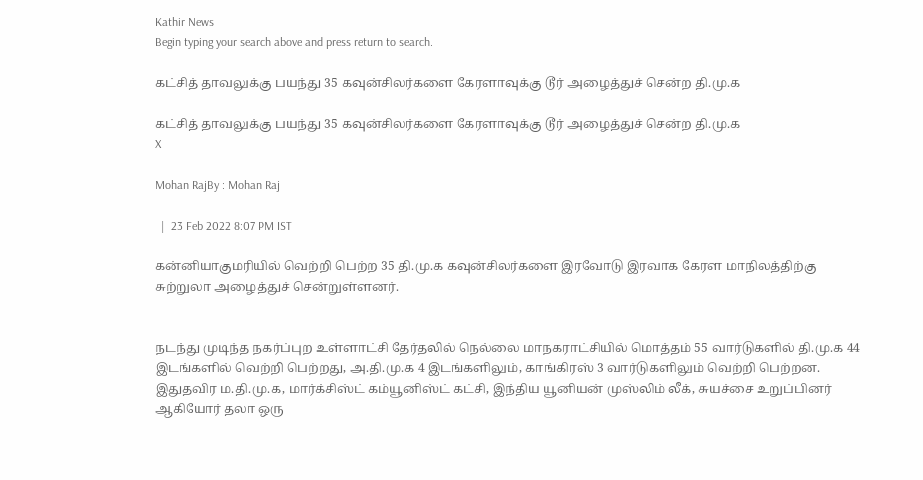Kathir News
Begin typing your search above and press return to search.

கட்சித் தாவலுக்கு பயந்து 35 கவுன்சிலர்களை கேரளாவுக்கு டூர் அழைத்துச் சென்ற தி.மு.க

கட்சித் தாவலுக்கு பயந்து 35 கவுன்சிலர்களை கேரளாவுக்கு டூர் அழைத்துச் சென்ற தி.மு.க
X

Mohan RajBy : Mohan Raj

  |  23 Feb 2022 8:07 PM IST

கன்னியாகுமரியில் வெற்றி பெற்ற 35 தி.மு.க கவுன்சிலர்களை இரவோடு இரவாக கேரள மாநிலத்திற்கு சுற்றுலா அழைத்துச் சென்றுள்ளனர்.


நடந்து முடிந்த நகர்ப்புற உள்ளாட்சி தேர்தலில் நெல்லை மாநகராட்சியில் மொத்தம் 55 வார்டுகளில் தி.மு.க 44 இடங்களில் வெற்றி பெற்றது, அ.தி.மு.க 4 இடங்களிலும், காங்கிரஸ் 3 வார்டுகளிலும் வெற்றி பெற்றன. இதுதவிர ம.தி.மு.க, மார்க்சிஸ்ட் கம்யூனிஸ்ட் கட்சி, இந்திய யூனியன் முஸ்லிம் லீக், சுயச்சை உறுப்பினர் ஆகியோர் தலா ஒரு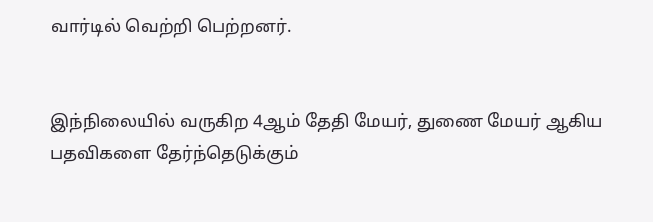வார்டில் வெற்றி பெற்றனர்.


இந்நிலையில் வருகிற 4ஆம் தேதி மேயர், துணை மேயர் ஆகிய பதவிகளை தேர்ந்தெடுக்கும்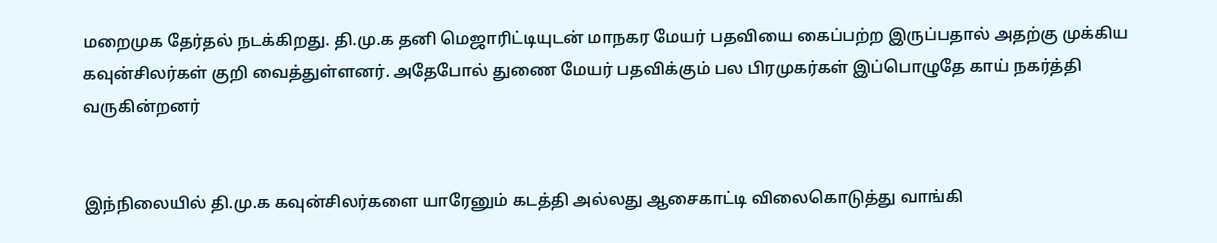மறைமுக தேர்தல் நடக்கிறது. தி.மு.க தனி மெஜாரிட்டியுடன் மாநகர மேயர் பதவியை கைப்பற்ற இருப்பதால் அதற்கு முக்கிய கவுன்சிலர்கள் குறி வைத்துள்ளனர். அதேபோல் துணை மேயர் பதவிக்கும் பல பிரமுகர்கள் இப்பொழுதே காய் நகர்த்தி வருகின்றனர்


இந்நிலையில் தி.மு.க கவுன்சிலர்களை யாரேனும் கடத்தி அல்லது ஆசைகாட்டி விலைகொடுத்து வாங்கி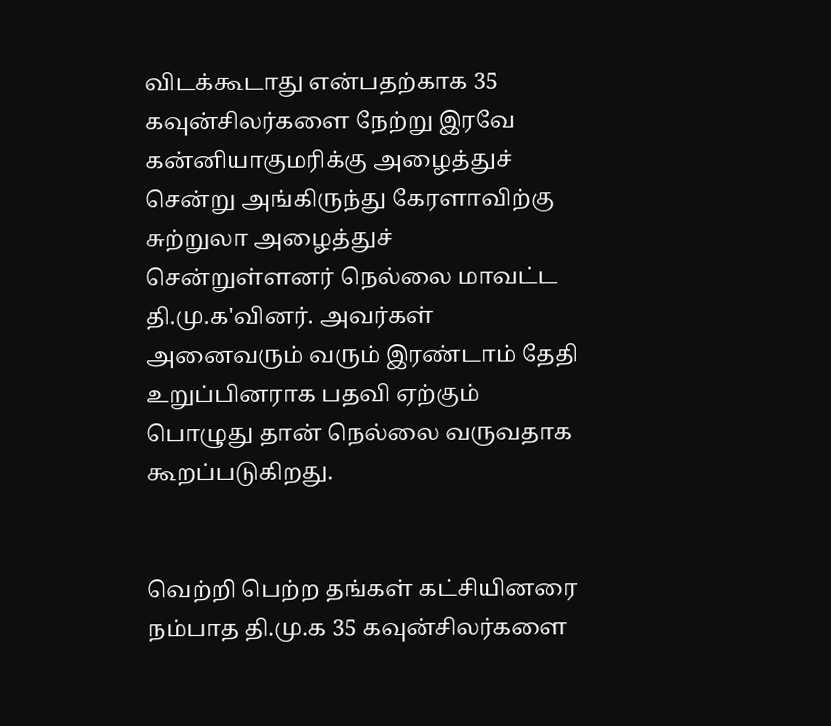விடக்கூடாது என்பதற்காக 35 கவுன்சிலர்களை நேற்று இரவே கன்னியாகுமரிக்கு அழைத்துச் சென்று அங்கிருந்து கேரளாவிற்கு சுற்றுலா அழைத்துச் சென்றுள்ளனர் நெல்லை மாவட்ட தி.மு.க'வினர். அவர்கள் அனைவரும் வரும் இரண்டாம் தேதி உறுப்பினராக பதவி ஏற்கும் பொழுது தான் நெல்லை வருவதாக கூறப்படுகிறது.


வெற்றி பெற்ற தங்கள் கட்சியினரை நம்பாத தி.மு.க 35 கவுன்சிலர்களை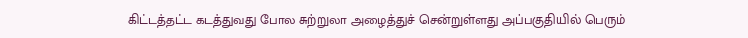கிட்டத்தட்ட கடத்துவது போல சுற்றுலா அழைத்துச் சென்றுள்ளது அப்பகுதியில் பெரும்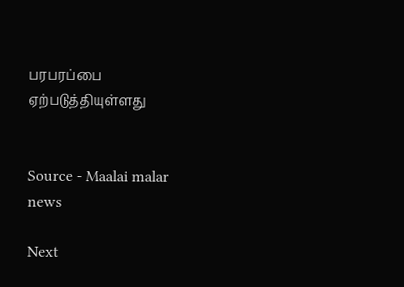பரபரப்பை ஏற்படுத்தியுள்ளது


Source - Maalai malar news

Next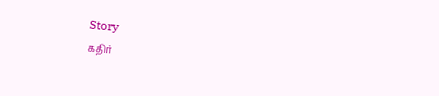Story
கதிர்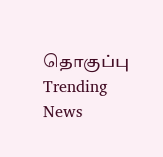தொகுப்பு
Trending News